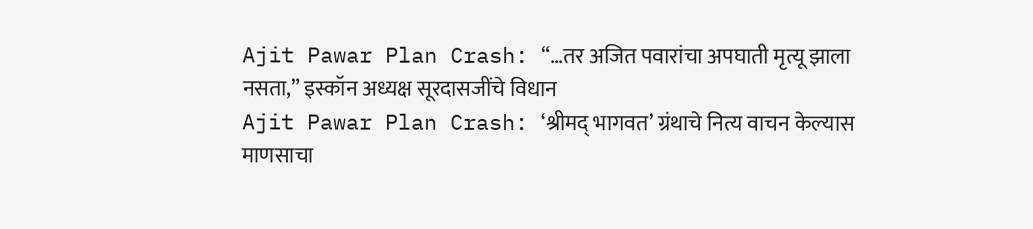Ajit Pawar Plan Crash: “…तर अजित पवारांचा अपघाती मृत्यू झाला नसता,” इस्कॉन अध्यक्ष सूरदासजींचे विधान
Ajit Pawar Plan Crash: ‘श्रीमद् भागवत’ ग्रंथाचे नित्य वाचन केल्यास माणसाचा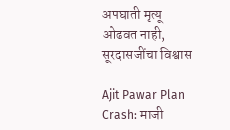अपघाती मृत्यू ओढवत नाही, सूरदासजींचा विश्वास

Ajit Pawar Plan Crash: माजी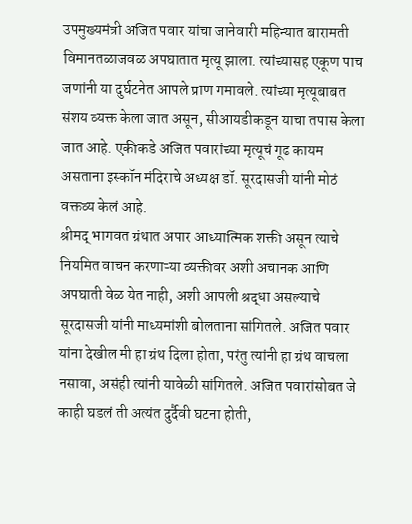उपमुख्यमंत्री अजित पवार यांचा जानेवारी महिन्यात बारामती विमानतळाजवळ अपघातात मृत्यू झाला. त्यांच्यासह एकूण पाच जणांनी या दुर्घटनेत आपले प्राण गमावले. त्यांच्या मृत्यूबाबत संशय व्यक्त केला जात असून, सीआयडीकडून याचा तपास केला जात आहे. एकीकडे अजित पवारांच्या मृत्यूचं गूढ कायम असताना इस्कॉन मंदिराचे अध्यक्ष डॉ. सूरदासजी यांनी मोठं वक्तव्य केलं आहे.
श्रीमद् भागवत ग्रंथात अपार आध्यात्मिक शक्ती असून त्याचे नियमित वाचन करणाऱ्या व्यक्तीवर अशी अचानक आणि अपघाती वेळ येत नाही, अशी आपली श्रद्धा असल्याचे सूरदासजी यांनी माध्यमांशी बोलताना सांगितले. अजित पवार यांना देखील मी हा ग्रंथ दिला होता, परंतु त्यांनी हा ग्रंथ वाचला नसावा, असंही त्यांनी यावेळी सांगितले. अजित पवारांसोबत जे काही घडलं ती अत्यंत दुर्दैवी घटना होती,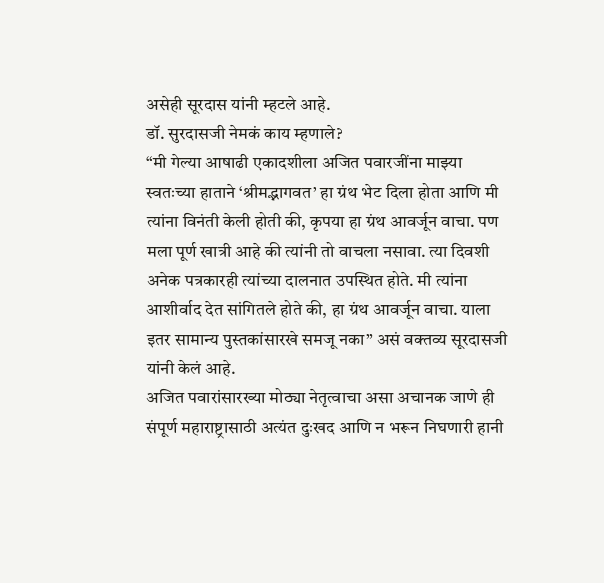असेही सूरदास यांनी म्हटले आहे.
डॉ. सुरदासजी नेमकं काय म्हणाले?
“मी गेल्या आषाढी एकादशीला अजित पवारजींना माझ्या स्वतःच्या हाताने ‘श्रीमद्भागवत’ हा ग्रंथ भेट दिला होता आणि मी त्यांना विनंती केली होती की, कृपया हा ग्रंथ आवर्जून वाचा. पण मला पूर्ण खात्री आहे की त्यांनी तो वाचला नसावा. त्या दिवशी अनेक पत्रकारही त्यांच्या दालनात उपस्थित होते. मी त्यांना आशीर्वाद देत सांगितले होते की, हा ग्रंथ आवर्जून वाचा. याला इतर सामान्य पुस्तकांसारखे समजू नका” असं वक्तव्य सूरदासजी यांनी केलं आहे.
अजित पवारांसारख्या मोठ्या नेतृत्वाचा असा अचानक जाणे ही संपूर्ण महाराष्ट्रासाठी अत्यंत दुःखद आणि न भरून निघणारी हानी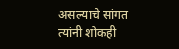असल्याचे सांगत त्यांनी शोकही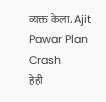व्यक्त केला. Ajit Pawar Plan Crash
हेही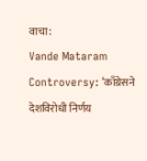वाचा:
Vande Mataram Controversy: ‘काँग्रेसने देशविरोधी निर्णय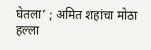घेतला’ ; अमित शहांचा मोठा हल्ला